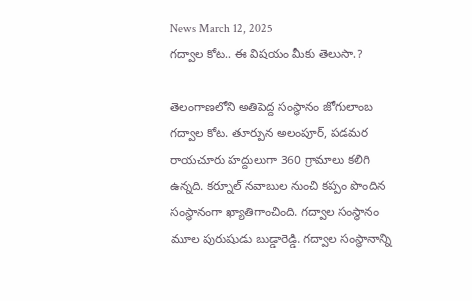News March 12, 2025
గద్వాల కోట.. ఈ విషయం మీకు తెలుసా.?

తెలంగాణలోని అతిపెద్ద సంస్థానం జోగులాంబ గద్వాల కోట. తూర్పున అలంపూర్, పడమర రాయచూరు హద్దులుగా 360 గ్రామాలు కలిగి ఉన్నది. కర్నూల్ నవాబుల నుంచి కప్పం పొందిన సంస్థానంగా ఖ్యాతిగాంచింది. గద్వాల సంస్థానం మూల పురుషుడు బుడ్డారెడ్డి. గద్వాల సంస్థానాన్ని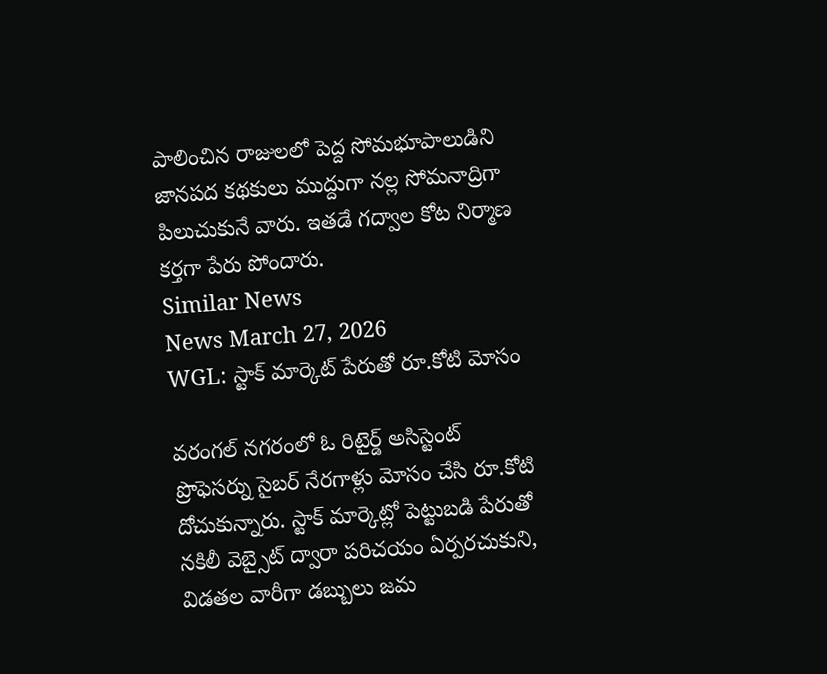పాలించిన రాజులలో పెద్ద సోమభూపాలుడిని జానపద కథకులు ముద్దుగా నల్ల సోమనాద్రిగా పిలుచుకునే వారు. ఇతడే గద్వాల కోట నిర్మాణ కర్తగా పేరు పోందారు.
Similar News
News March 27, 2026
WGL: స్టాక్ మార్కెట్ పేరుతో రూ.కోటి మోసం

వరంగల్ నగరంలో ఓ రిటైర్డ్ అసిస్టెంట్ ప్రొఫెసర్ను సైబర్ నేరగాళ్లు మోసం చేసి రూ.కోటి దోచుకున్నారు. స్టాక్ మార్కెట్లో పెట్టుబడి పేరుతో నకిలీ వెబ్సైట్ ద్వారా పరిచయం ఏర్పరచుకుని, విడతల వారీగా డబ్బులు జమ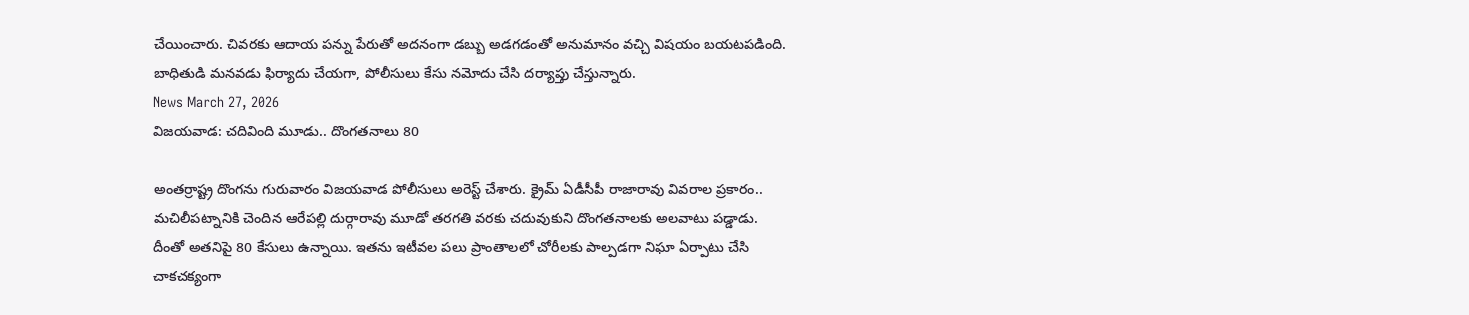చేయించారు. చివరకు ఆదాయ పన్ను పేరుతో అదనంగా డబ్బు అడగడంతో అనుమానం వచ్చి విషయం బయటపడింది. బాధితుడి మనవడు ఫిర్యాదు చేయగా, పోలీసులు కేసు నమోదు చేసి దర్యాప్తు చేస్తున్నారు.
News March 27, 2026
విజయవాడ: చదివింది మూడు.. దొంగతనాలు 80

అంతర్రాష్ట్ర దొంగను గురువారం విజయవాడ పోలీసులు అరెస్ట్ చేశారు. క్రైమ్ ఏడీసీపీ రాజారావు వివరాల ప్రకారం.. మచిలీపట్నానికి చెందిన ఆరేపల్లి దుర్గారావు మూడో తరగతి వరకు చదువుకుని దొంగతనాలకు అలవాటు పడ్డాడు. దీంతో అతనిపై 80 కేసులు ఉన్నాయి. ఇతను ఇటీవల పలు ప్రాంతాలలో చోరీలకు పాల్పడగా నిఘా ఏర్పాటు చేసి చాకచక్యంగా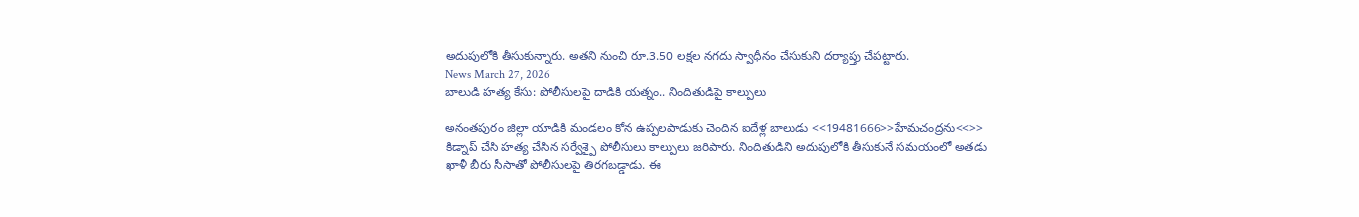అదుపులోకి తీసుకున్నారు. అతని నుంచి రూ.3.50 లక్షల నగదు స్వాధీనం చేసుకుని దర్యాప్తు చేపట్టారు.
News March 27, 2026
బాలుడి హత్య కేసు: పోలీసులపై దాడికి యత్నం.. నిందితుడిపై కాల్పులు

అనంతపురం జిల్లా యాడికి మండలం కోన ఉప్పలపాడుకు చెందిన ఐదేళ్ల బాలుడు <<19481666>>హేమచంద్రను<<>> కిడ్నాప్ చేసి హత్య చేసిన సర్వేశ్పై పోలీసులు కాల్పులు జరిపారు. నిందితుడిని అదుపులోకి తీసుకునే సమయంలో అతడు ఖాళీ బీరు సీసాతో పోలీసులపై తిరగబడ్డాడు. ఈ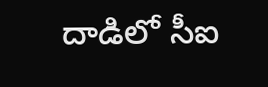దాడిలో సీఐ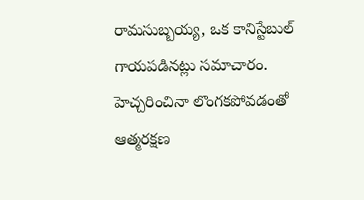రామసుబ్బయ్య, ఒక కానిస్టేబుల్ గాయపడినట్లు సమాచారం. హెచ్చరించినా లొంగకపోవడంతో ఆత్మరక్షణ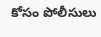కోసం పోలీసులు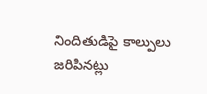నిందితుడిపై కాల్పులు జరిపినట్లు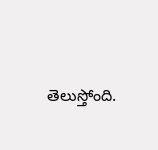తెలుస్తోంది.